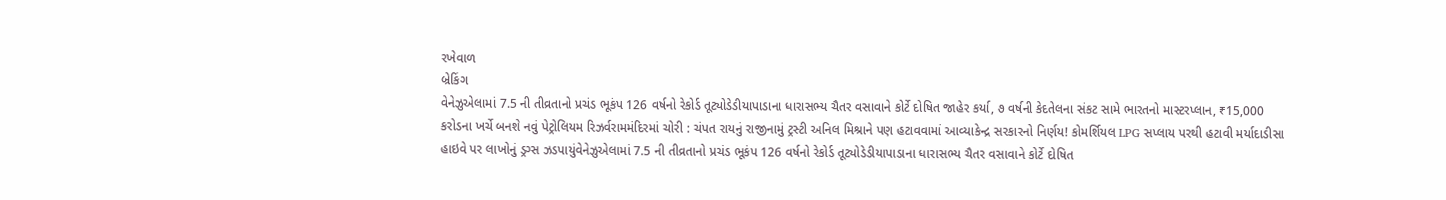રખેવાળ
બ્રેકિંગ
વેનેઝુએલામાં 7.5 ની તીવ્રતાનો પ્રચંડ ભૂકંપ 126 વર્ષનો રેકોર્ડ તૂટ્યોડેડીયાપાડાના ધારાસભ્ય ચૈતર વસાવાને કોર્ટે દોષિત જાહેર કર્યા, ૭ વર્ષની કેદતેલના સંકટ સામે ભારતનો માસ્ટરપ્લાન, ₹15,000 કરોડના ખર્ચે બનશે નવું પેટ્રોલિયમ રિઝર્વરામમંદિરમાં ચોરી : ચંપત રાયનું રાજીનામું ટ્રસ્ટી અનિલ મિશ્રાને પણ હટાવવામાં આવ્યાકેન્દ્ર સરકારનો નિર્ણય! કોમર્શિયલ LPG સપ્લાય પરથી હટાવી મર્યાદાડીસા હાઇવે પર લાખોનું ડ્રગ્સ ઝડપાયુંવેનેઝુએલામાં 7.5 ની તીવ્રતાનો પ્રચંડ ભૂકંપ 126 વર્ષનો રેકોર્ડ તૂટ્યોડેડીયાપાડાના ધારાસભ્ય ચૈતર વસાવાને કોર્ટે દોષિત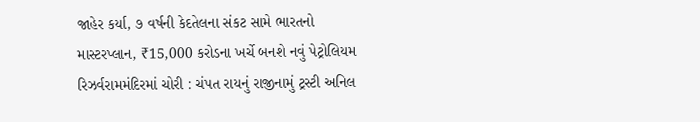જાહેર કર્યા, ૭ વર્ષની કેદતેલના સંકટ સામે ભારતનો માસ્ટરપ્લાન, ₹15,000 કરોડના ખર્ચે બનશે નવું પેટ્રોલિયમ રિઝર્વરામમંદિરમાં ચોરી : ચંપત રાયનું રાજીનામું ટ્રસ્ટી અનિલ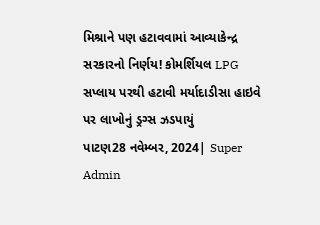મિશ્રાને પણ હટાવવામાં આવ્યાકેન્દ્ર સરકારનો નિર્ણય! કોમર્શિયલ LPG સપ્લાય પરથી હટાવી મર્યાદાડીસા હાઇવે પર લાખોનું ડ્રગ્સ ઝડપાયું
પાટણ28 નવેમ્બર, 2024| Super Admin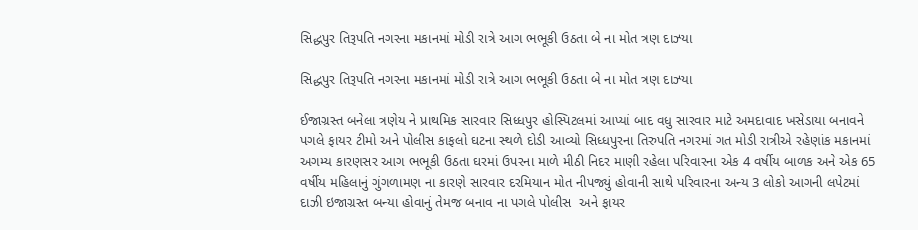સિદ્ધપુર તિરૂપતિ નગરના મકાનમાં મોડી રાત્રે આગ ભભૂકી ઉઠતા બે ના મોત ત્રણ દાઝ્યા

સિદ્ધપુર તિરૂપતિ નગરના મકાનમાં મોડી રાત્રે આગ ભભૂકી ઉઠતા બે ના મોત ત્રણ દાઝ્યા

ઈજાગ્રસ્ત બનેલા ત્રણેય ને પ્રાથમિક સારવાર સિધ્ધપુર હોસ્પિટલમાં આપ્યાં બાદ વધુ સારવાર માટે અમદાવાદ ખસેડાયા બનાવને પગલે ફાયર ટીમો અને પોલીસ કાફલો ઘટના સ્થળે દોડી આવ્યો સિધ્ધપુરના તિરુપતિ નગરમાં ગત મોડી રાત્રીએ રહેણાંક મકાનમાં અગમ્ય કારણસર આગ ભભૂકી ઉઠતા ઘરમાં ઉપરના માળે મીઠી નિદર માણી રહેલા પરિવારના એક 4 વર્ષીય બાળક અને એક 65 વર્ષીય મહિલાનું ગુંગળામણ ના કારણે સારવાર દરમિયાન મોત નીપજ્યું હોવાની સાથે પરિવારના અન્ય 3 લોકો આગની લપેટમાં દાઝી ઇજાગ્રસ્ત બન્યા હોવાનું તેમજ બનાવ ના પગલે પોલીસ  અને ફાયર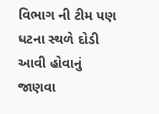વિભાગ ની ટીમ પણ ધટના સ્થળે દોડી આવી હોવાનું જાણવા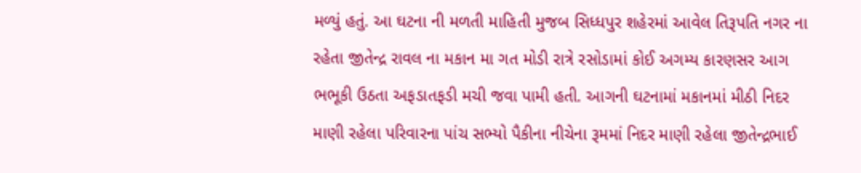મળ્યું હતું. આ ઘટના ની મળતી માહિતી મુજબ સિધ્ધપુર શહેરમાં આવેલ તિરૂપતિ નગર ના રહેતા જીતેન્દ્ર રાવલ ના મકાન મા ગત મોડી રાત્રે રસોડામાં કોઈ અગમ્ય કારણસર આગ ભભૂકી ઉઠતા અફડાતફડી મચી જવા પામી હતી. આગની ઘટનામાં મકાનમાં મીઠી નિદર માણી રહેલા પરિવારના પાંચ સભ્યો પૈકીના નીચેના રૂમમાં નિદર માણી રહેલા જીતેન્દ્રભાઈ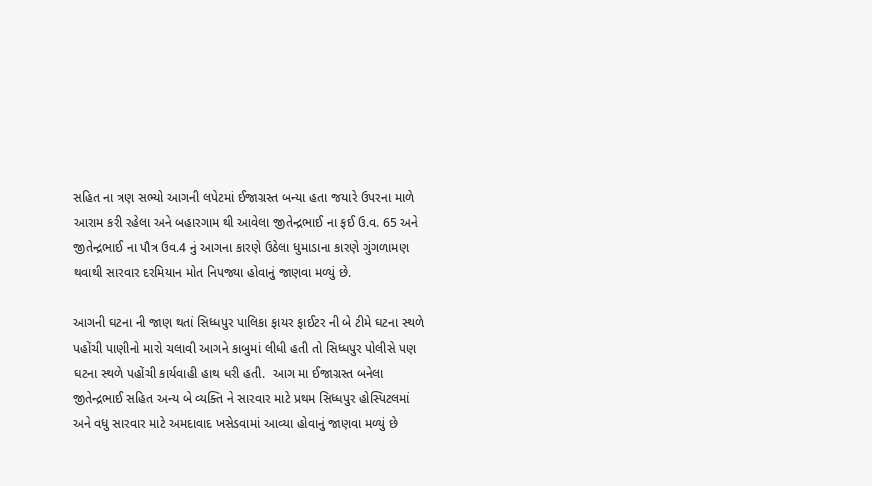સહિત ના ત્રણ સભ્યો આગની લપેટમાં ઈજાગ્રસ્ત બન્યા હતા જયારે ઉપરના માળે આરામ કરી રહેલા અને બહારગામ થી આવેલા જીતેન્દ્રભાઈ ના ફઈ ઉ.વ. 65 અને જીતેન્દ્રભાઈ ના પૌત્ર ઉવ.4 નું આગના કારણે ઉઠેલા ધુમાડાના કારણે ગુંગળામણ થવાથી સારવાર દરમિયાન મોત નિપજ્યા હોવાનું જાણવા મળ્યું છે.

આગની ઘટના ની જાણ થતાં સિધ્ધપુર પાલિકા ફાયર ફાઈટર ની બે ટીમે ઘટના સ્થળે પહોંચી પાણીનો મારો ચલાવી આગને કાબુમાં લીધી હતી તો સિધ્ધપુર પોલીસે પણ ઘટના સ્થળે પહોંચી કાર્યવાહી હાથ ધરી હતી.  આગ મા ઈજાગ્રસ્ત બનેલા જીતેન્દ્રભાઈ સહિત અન્ય બે વ્યક્તિ ને સારવાર માટે પ્રથમ સિધ્ધપુર હોસ્પિટલમાં અને વધુ સારવાર માટે અમદાવાદ ખસેડવામાં આવ્યા હોવાનું જાણવા મળ્યું છે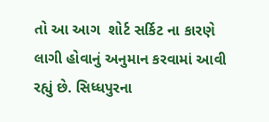તો આ આગ  શોર્ટ સર્કિટ ના કારણે લાગી હોવાનું અનુમાન કરવામાં આવી રહ્યું છે. સિધ્ધપુરના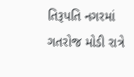તિરૂપતિ નગરમાં ગતરોજ મોડી રાત્રે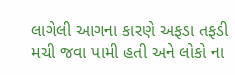લાગેલી આગના કારણે અફડા તફડી મચી જવા પામી હતી અને લોકો ના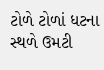ટોળે ટોળાં ધટના સ્થળે ઉમટી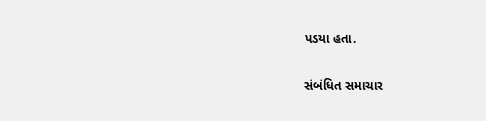પડયા હતા.

સંબંધિત સમાચાર